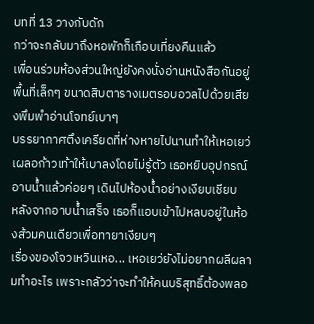บทที่ 13 วางกับดัก
กว่าจะกลับมาถึงหอพักก็เกือบเที่ยงคืนแล้ว
เพื่อนร่วมห้องส่วนใหญ่ยังคงนั่งอ่านหนังสือกันอยู่ พื้นที่เล็กๆ ขนาดสิบตารางเมตรอบอวลไปด้วยเสียงพึมพำอ่านโจทย์เบาๆ
บรรยากาศตึงเครียดที่ห่างหายไปนานทำให้เหอเยว่เผลอก้าวเท้าให้เบาลงโดยไม่รู้ตัว เธอหยิบอุปกรณ์อาบน้ำแล้วค่อยๆ เดินไปห้องน้ำอย่างเงียบเชียบ
หลังจากอาบน้ำเสร็จ เธอก็แอบเข้าไปหลบอยู่ในห้องส้วมคนเดียวเพื่อทายาเงียบๆ
เรื่องของโจวเหวินเหอ... เหอเยว่ยังไม่อยากผลีผลามทำอะไร เพราะกลัวว่าจะทำให้คนบริสุทธิ์ต้องพลอ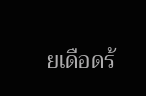ยเดือดร้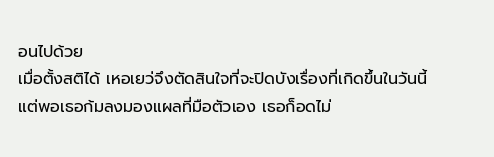อนไปด้วย
เมื่อตั้งสติได้ เหอเยว่จึงตัดสินใจที่จะปิดบังเรื่องที่เกิดขึ้นในวันนี้ แต่พอเธอก้มลงมองแผลที่มือตัวเอง เธอก็อดไม่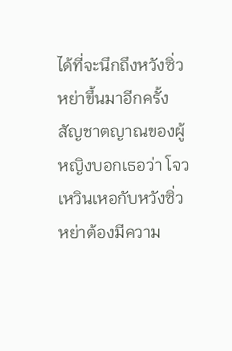ได้ที่จะนึกถึงหวังซิ่วหย่าขึ้นมาอีกครั้ง
สัญชาตญาณของผู้หญิงบอกเธอว่า โจวเหวินเหอกับหวังซิ่วหย่าต้องมีความ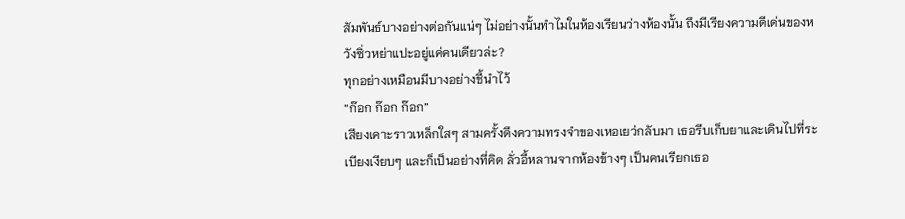สัมพันธ์บางอย่างต่อกันแน่ๆ ไม่อย่างนั้นทำไมในห้องเรียนว่างห้องนั้น ถึงมีเรียงความดีเด่นของหวังซิ่วหย่าแปะอยู่แค่คนเดียวล่ะ?
ทุกอย่างเหมือนมีบางอย่างชี้นำไว้
“ก๊อก ก๊อก ก๊อก”
เสียงเคาะราวเหล็กใสๆ สามครั้งดึงความทรงจำของเหอเยว่กลับมา เธอรีบเก็บยาและเดินไปที่ระเบียงเงียบๆ และก็เป็นอย่างที่คิด ลั่วอี้หลานจากห้องข้างๆ เป็นคนเรียกเธอ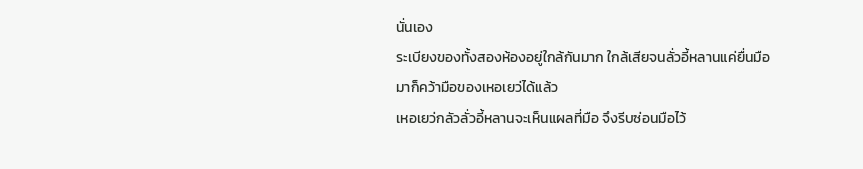นั่นเอง
ระเบียงของทั้งสองห้องอยู่ใกล้กันมาก ใกล้เสียจนลั่วอี้หลานแค่ยื่นมือมาก็คว้ามือของเหอเยว่ได้แล้ว
เหอเยว่กลัวลั่วอี้หลานจะเห็นแผลที่มือ จึงรีบซ่อนมือไว้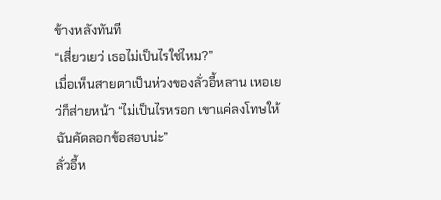ข้างหลังทันที
“เสี่ยวเยว่ เธอไม่เป็นไรใช่ไหม?”
เมื่อเห็นสายตาเป็นห่วงของลั่วอี้หลาน เหอเยว่ก็ส่ายหน้า “ไม่เป็นไรหรอก เขาแค่ลงโทษให้ฉันคัดลอกข้อสอบน่ะ”
ลั่วอี้ห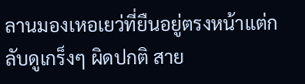ลานมองเหอเยว่ที่ยืนอยู่ตรงหน้าแต่กลับดูเกร็งๆ ผิดปกติ สาย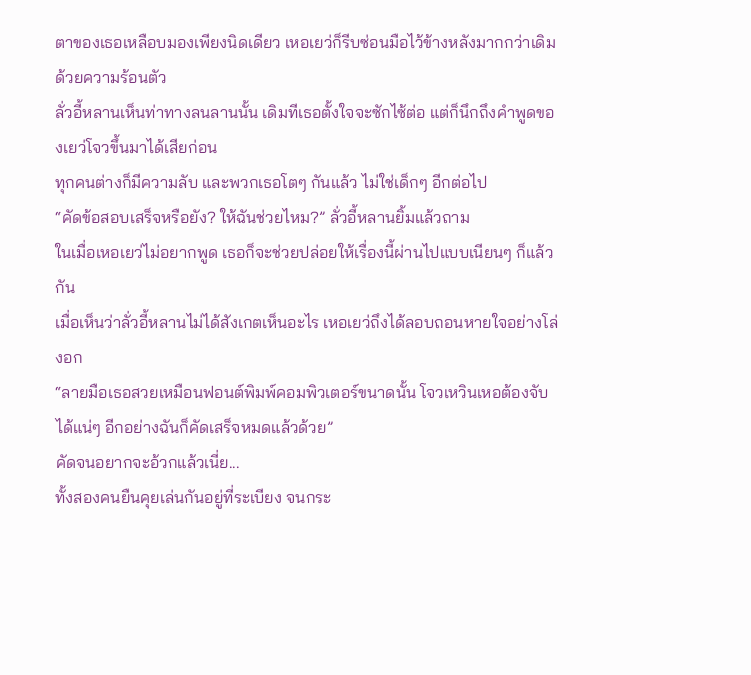ตาของเธอเหลือบมองเพียงนิดเดียว เหอเยว่ก็รีบซ่อนมือไว้ข้างหลังมากกว่าเดิมด้วยความร้อนตัว
ลั่วอี้หลานเห็นท่าทางลนลานนั้น เดิมทีเธอตั้งใจจะซักไซ้ต่อ แต่ก็นึกถึงคำพูดของเยว่โจวขึ้นมาได้เสียก่อน
ทุกคนต่างก็มีความลับ และพวกเธอโตๆ กันแล้ว ไม่ใช่เด็กๆ อีกต่อไป
“คัดข้อสอบเสร็จหรือยัง? ให้ฉันช่วยไหม?” ลั่วอี้หลานยิ้มแล้วถาม
ในเมื่อเหอเยว่ไม่อยากพูด เธอก็จะช่วยปล่อยให้เรื่องนี้ผ่านไปแบบเนียนๆ ก็แล้วกัน
เมื่อเห็นว่าลั่วอี้หลานไม่ได้สังเกตเห็นอะไร เหอเยว่ถึงได้ลอบถอนหายใจอย่างโล่งอก
“ลายมือเธอสวยเหมือนฟอนต์พิมพ์คอมพิวเตอร์ขนาดนั้น โจวเหวินเหอต้องจับได้แน่ๆ อีกอย่างฉันก็คัดเสร็จหมดแล้วด้วย”
คัดจนอยากจะอ้วกแล้วเนี่ย...
ทั้งสองคนยืนคุยเล่นกันอยู่ที่ระเบียง จนกระ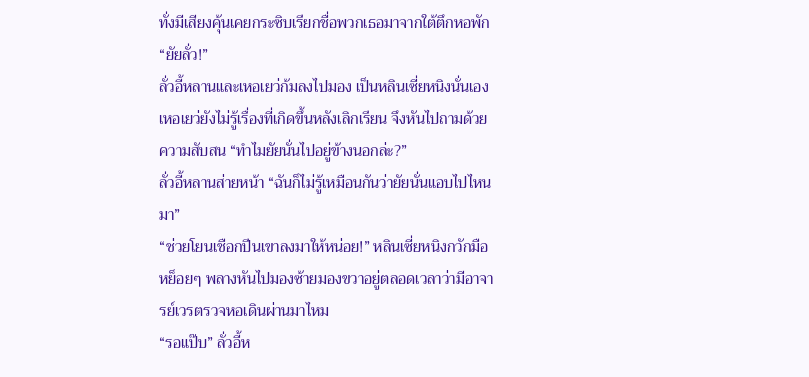ทั่งมีเสียงคุ้นเคยกระซิบเรียกชื่อพวกเธอมาจากใต้ตึกหอพัก
“ยัยลั่ว!”
ลั่วอี้หลานและเหอเยว่ก้มลงไปมอง เป็นหลินเซี่ยหนิงนั่นเอง
เหอเยว่ยังไม่รู้เรื่องที่เกิดขึ้นหลังเลิกเรียน จึงหันไปถามด้วยความสับสน “ทำไมยัยนั่นไปอยู่ข้างนอกล่ะ?”
ลั่วอี้หลานส่ายหน้า “ฉันก็ไม่รู้เหมือนกันว่ายัยนั่นแอบไปไหนมา”
“ช่วยโยนเชือกปีนเขาลงมาให้หน่อย!” หลินเซี่ยหนิงกวักมือหย็อยๆ พลางหันไปมองซ้ายมองขวาอยู่ตลอดเวลาว่ามีอาจารย์เวรตรวจหอเดินผ่านมาไหม
“รอแป๊บ” ลั่วอี้ห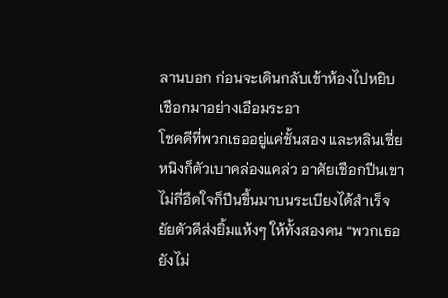ลานบอก ก่อนจะเดินกลับเข้าห้องไปหยิบเชือกมาอย่างเอือมระอา
โชคดีที่พวกเธออยู่แค่ชั้นสอง และหลินเซี่ยหนิงก็ตัวเบาคล่องแคล่ว อาศัยเชือกปีนเขาไม่กี่อึดใจก็ปีนขึ้นมาบนระเบียงได้สำเร็จ
ยัยตัวดีส่งยิ้มแห้งๆ ให้ทั้งสองคน “พวกเธอยังไม่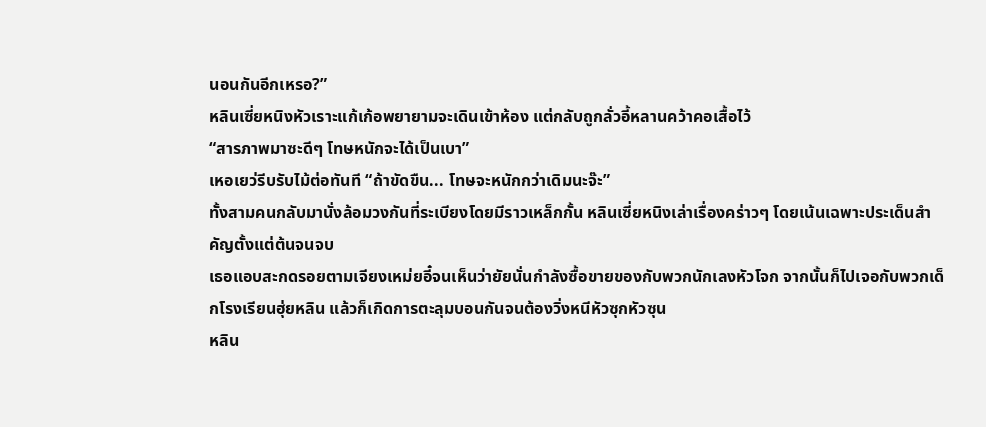นอนกันอีกเหรอ?”
หลินเซี่ยหนิงหัวเราะแก้เก้อพยายามจะเดินเข้าห้อง แต่กลับถูกลั่วอี้หลานคว้าคอเสื้อไว้
“สารภาพมาซะดีๆ โทษหนักจะได้เป็นเบา”
เหอเยว่รีบรับไม้ต่อทันที “ถ้าขัดขืน... โทษจะหนักกว่าเดิมนะจ๊ะ”
ทั้งสามคนกลับมานั่งล้อมวงกันที่ระเบียงโดยมีราวเหล็กกั้น หลินเซี่ยหนิงเล่าเรื่องคร่าวๆ โดยเน้นเฉพาะประเด็นสำคัญตั้งแต่ต้นจนจบ
เธอแอบสะกดรอยตามเจียงเหม่ยอี๋จนเห็นว่ายัยนั่นกำลังซื้อขายของกับพวกนักเลงหัวโจก จากนั้นก็ไปเจอกับพวกเด็กโรงเรียนฮุ่ยหลิน แล้วก็เกิดการตะลุมบอนกันจนต้องวิ่งหนีหัวซุกหัวซุน
หลิน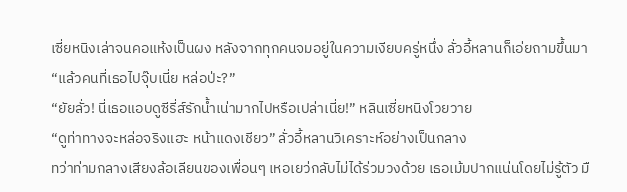เซี่ยหนิงเล่าจนคอแห้งเป็นผง หลังจากทุกคนจมอยู่ในความเงียบครู่หนึ่ง ลั่วอี้หลานก็เอ่ยถามขึ้นมา
“แล้วคนที่เธอไปจุ๊บเนี่ย หล่อป่ะ?”
“ยัยลั่ว! นี่เธอแอบดูซีรี่ส์รักน้ำเน่ามากไปหรือเปล่าเนี่ย!” หลินเซี่ยหนิงโวยวาย
“ดูท่าทางจะหล่อจริงแฮะ หน้าแดงเชียว” ลั่วอี้หลานวิเคราะห์อย่างเป็นกลาง
ทว่าท่ามกลางเสียงล้อเลียนของเพื่อนๆ เหอเยว่กลับไม่ได้ร่วมวงด้วย เธอเม้มปากแน่นโดยไม่รู้ตัว มื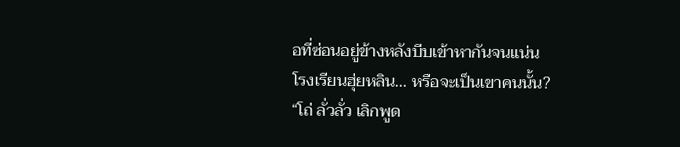อที่ซ่อนอยู่ข้างหลังบีบเข้าหากันจนแน่น
โรงเรียนฮุ่ยหลิน... หรือจะเป็นเขาคนนั้น?
“โถ่ ลั่วลั่ว เลิกพูด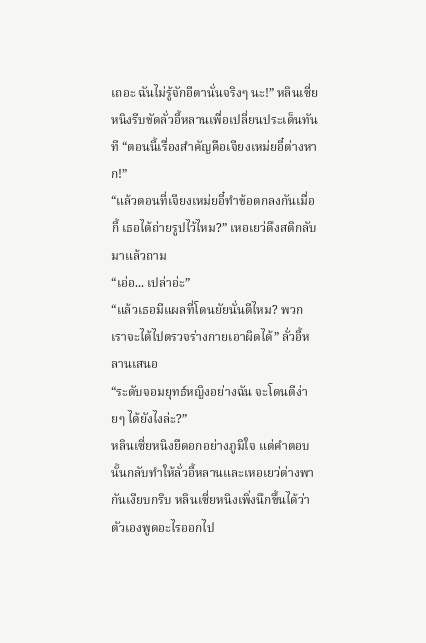เถอะ ฉันไม่รู้จักอีตานั่นจริงๆ นะ!” หลินเซี่ยหนิงรีบขัดลั่วอี้หลานเพื่อเปลี่ยนประเด็นทันที “ตอนนี้เรื่องสำคัญคือเจียงเหม่ยอี๋ต่างหาก!”
“แล้วตอนที่เจียงเหม่ยอี๋ทำข้อตกลงกันเมื่อกี้ เธอได้ถ่ายรูปไว้ไหม?” เหอเยว่ดึงสติกลับมาแล้วถาม
“เอ่อ... เปล่าอ่ะ”
“แล้วเธอมีแผลที่โดนยัยนั่นตีไหม? พวกเราจะได้ไปตรวจร่างกายเอาผิดได้” ลั่วอี้หลานเสนอ
“ระดับจอมยุทธ์หญิงอย่างฉัน จะโดนตีง่ายๆ ได้ยังไงล่ะ?”
หลินเซี่ยหนิงยืดอกอย่างภูมิใจ แต่คำตอบนั้นกลับทำให้ลั่วอี้หลานและเหอเยว่ต่างพากันเงียบกริบ หลินเซี่ยหนิงเพิ่งนึกขึ้นได้ว่าตัวเองพูดอะไรออกไป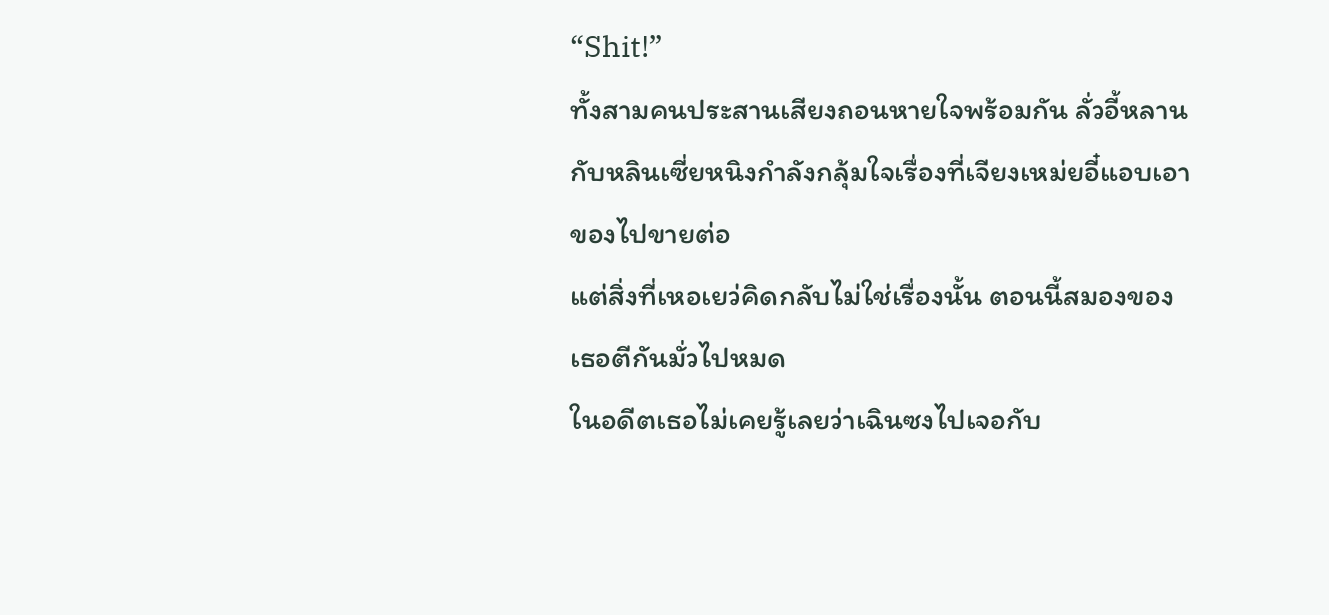“Shit!”
ทั้งสามคนประสานเสียงถอนหายใจพร้อมกัน ลั่วอี้หลานกับหลินเซี่ยหนิงกำลังกลุ้มใจเรื่องที่เจียงเหม่ยอี๋แอบเอาของไปขายต่อ
แต่สิ่งที่เหอเยว่คิดกลับไม่ใช่เรื่องนั้น ตอนนี้สมองของเธอตีกันมั่วไปหมด
ในอดีตเธอไม่เคยรู้เลยว่าเฉินซงไปเจอกับ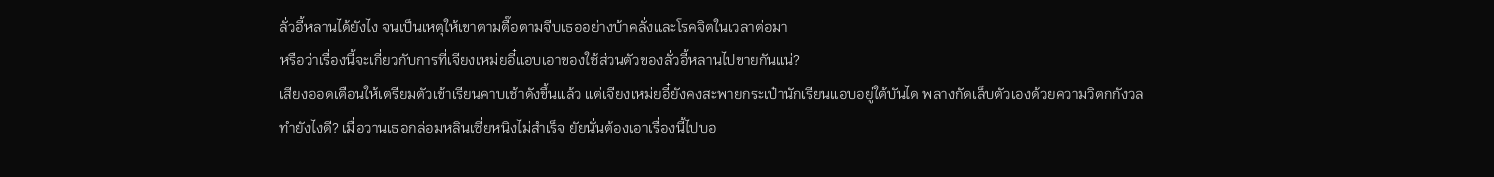ลั่วอี้หลานได้ยังไง จนเป็นเหตุให้เขาตามตื๊อตามจีบเธออย่างบ้าคลั่งและโรคจิตในเวลาต่อมา
หรือว่าเรื่องนี้จะเกี่ยวกับการที่เจียงเหม่ยอี๋แอบเอาของใช้ส่วนตัวของลั่วอี้หลานไปขายกันแน่?
เสียงออดเตือนให้เตรียมตัวเข้าเรียนคาบเช้าดังขึ้นแล้ว แต่เจียงเหม่ยอี๋ยังคงสะพายกระเป๋านักเรียนแอบอยู่ใต้บันได พลางกัดเล็บตัวเองด้วยความวิตกกังวล
ทำยังไงดี? เมื่อวานเธอกล่อมหลินเซี่ยหนิงไม่สำเร็จ ยัยนั่นต้องเอาเรื่องนี้ไปบอ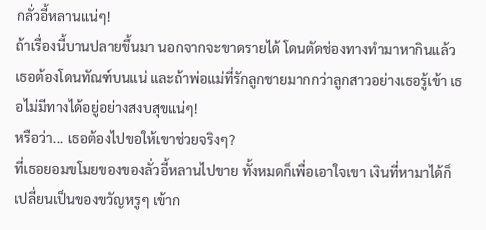กลั่วอี้หลานแน่ๆ!
ถ้าเรื่องนี้บานปลายขึ้นมา นอกจากจะขาดรายได้ โดนตัดช่องทางทำมาหากินแล้ว เธอต้องโดนทัณฑ์บนแน่ และถ้าพ่อแม่ที่รักลูกชายมากกว่าลูกสาวอย่างเธอรู้เข้า เธอไม่มีทางได้อยู่อย่างสงบสุขแน่ๆ!
หรือว่า... เธอต้องไปขอให้เขาช่วยจริงๆ?
ที่เธอยอมขโมยของของลั่วอี้หลานไปขาย ทั้งหมดก็เพื่อเอาใจเขา เงินที่หามาได้ก็เปลี่ยนเป็นของขวัญหรูๆ เข้าก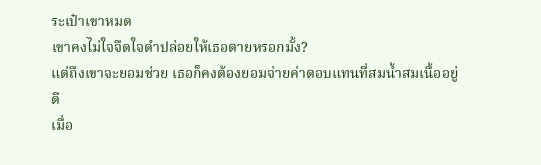ระเป๋าเขาหมด
เขาคงไม่ใจจืดใจดำปล่อยให้เธอตายหรอกมั้ง?
แต่ถึงเขาจะยอมช่วย เธอก็คงต้องยอมจ่ายค่าตอบแทนที่สมน้ำสมเนื้ออยู่ดี
เมื่อ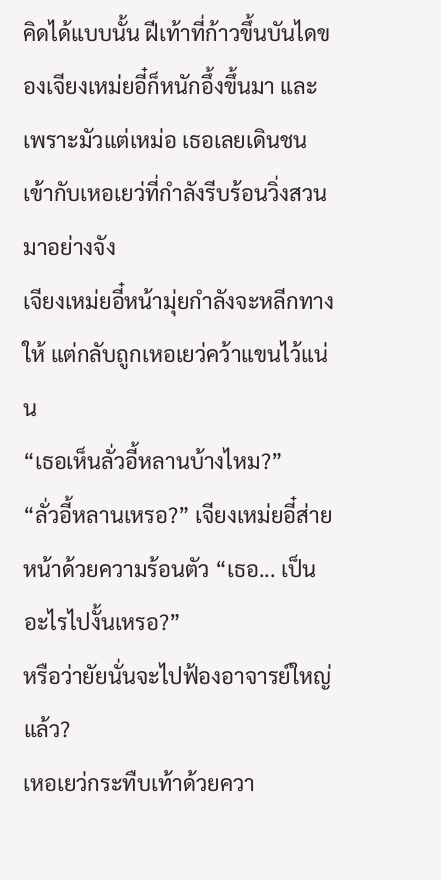คิดได้แบบนั้น ฝีเท้าที่ก้าวขึ้นบันไดของเจียงเหม่ยอี๋ก็หนักอึ้งขึ้นมา และเพราะมัวแต่เหม่อ เธอเลยเดินชนเข้ากับเหอเยว่ที่กำลังรีบร้อนวิ่งสวนมาอย่างจัง
เจียงเหม่ยอี๋หน้ามุ่ยกำลังจะหลีกทางให้ แต่กลับถูกเหอเยว่คว้าแขนไว้แน่น
“เธอเห็นลั่วอี้หลานบ้างไหม?”
“ลั่วอี้หลานเหรอ?” เจียงเหม่ยอี๋ส่ายหน้าด้วยความร้อนตัว “เธอ... เป็นอะไรไปงั้นเหรอ?”
หรือว่ายัยนั่นจะไปฟ้องอาจารย์ใหญ่แล้ว?
เหอเยว่กระทืบเท้าด้วยควา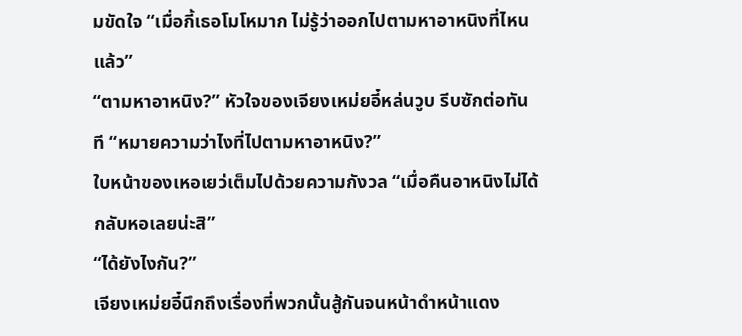มขัดใจ “เมื่อกี้เธอโมโหมาก ไม่รู้ว่าออกไปตามหาอาหนิงที่ไหนแล้ว”
“ตามหาอาหนิง?” หัวใจของเจียงเหม่ยอี๋หล่นวูบ รีบซักต่อทันที “หมายความว่าไงที่ไปตามหาอาหนิง?”
ใบหน้าของเหอเยว่เต็มไปด้วยความกังวล “เมื่อคืนอาหนิงไม่ได้กลับหอเลยน่ะสิ”
“ได้ยังไงกัน?”
เจียงเหม่ยอี๋นึกถึงเรื่องที่พวกนั้นสู้กันจนหน้าดำหน้าแดง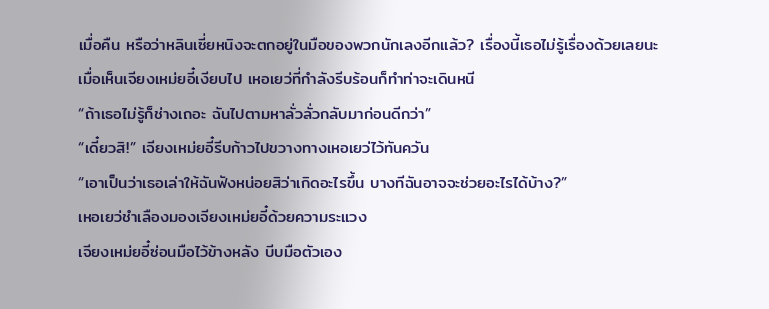เมื่อคืน หรือว่าหลินเซี่ยหนิงจะตกอยู่ในมือของพวกนักเลงอีกแล้ว? เรื่องนี้เธอไม่รู้เรื่องด้วยเลยนะ
เมื่อเห็นเจียงเหม่ยอี๋เงียบไป เหอเยว่ที่กำลังรีบร้อนก็ทำท่าจะเดินหนี
“ถ้าเธอไม่รู้ก็ช่างเถอะ ฉันไปตามหาลั่วลั่วกลับมาก่อนดีกว่า”
“เดี๋ยวสิ!” เจียงเหม่ยอี๋รีบก้าวไปขวางทางเหอเยว่ไว้ทันควัน
“เอาเป็นว่าเธอเล่าให้ฉันฟังหน่อยสิว่าเกิดอะไรขึ้น บางทีฉันอาจจะช่วยอะไรได้บ้าง?”
เหอเยว่ชำเลืองมองเจียงเหม่ยอี๋ด้วยความระแวง
เจียงเหม่ยอี๋ซ่อนมือไว้ข้างหลัง บีบมือตัวเอง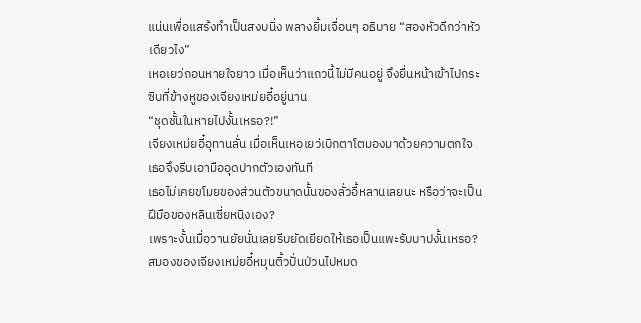แน่นเพื่อแสร้งทำเป็นสงบนิ่ง พลางยิ้มเจื่อนๆ อธิบาย “สองหัวดีกว่าหัวเดียวไง”
เหอเยว่ถอนหายใจยาว เมื่อเห็นว่าแถวนี้ไม่มีคนอยู่ จึงยื่นหน้าเข้าไปกระซิบที่ข้างหูของเจียงเหม่ยอี๋อยู่นาน
“ชุดชั้นในหายไปงั้นเหรอ?!”
เจียงเหม่ยอี๋อุทานลั่น เมื่อเห็นเหอเยว่เบิกตาโตมองมาด้วยความตกใจ เธอจึงรีบเอามืออุดปากตัวเองทันที
เธอไม่เคยขโมยของส่วนตัวขนาดนั้นของลั่วอี้หลานเลยนะ หรือว่าจะเป็นฝีมือของหลินเซี่ยหนิงเอง?
เพราะงั้นเมื่อวานยัยนั่นเลยรีบยัดเยียดให้เธอเป็นแพะรับบาปงั้นเหรอ?
สมองของเจียงเหม่ยอี๋หมุนติ้วปั่นป่วนไปหมด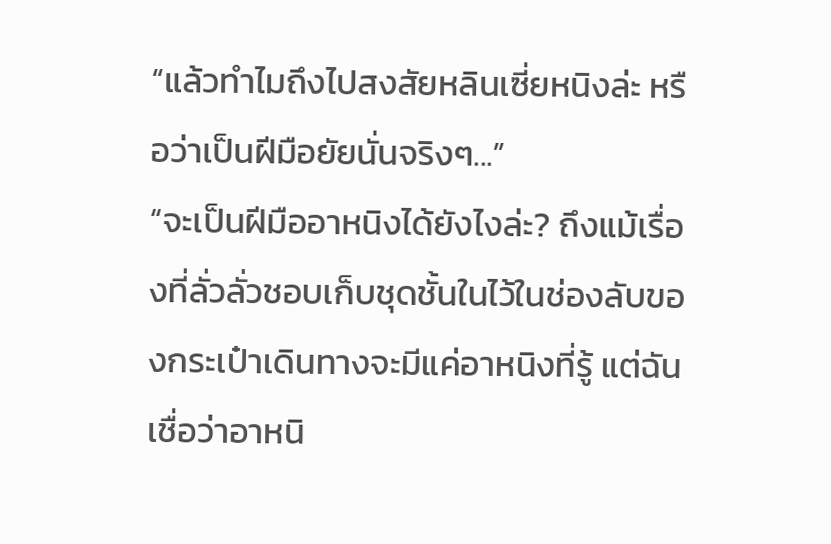“แล้วทำไมถึงไปสงสัยหลินเซี่ยหนิงล่ะ หรือว่าเป็นฝีมือยัยนั่นจริงๆ...”
“จะเป็นฝีมืออาหนิงได้ยังไงล่ะ? ถึงแม้เรื่องที่ลั่วลั่วชอบเก็บชุดชั้นในไว้ในช่องลับของกระเป๋าเดินทางจะมีแค่อาหนิงที่รู้ แต่ฉันเชื่อว่าอาหนิ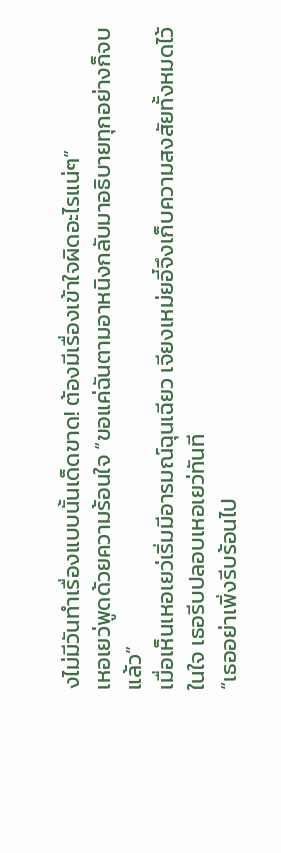งไม่มีวันทำเรื่องแบบนั้นเด็ดขาด! ต้องมีเรื่องเข้าใจผิดอะไรแน่ๆ”
เหอเยว่พูดด้วยความร้อนใจ “ขอแค่ฉันตามอาหนิงกลับมาอธิบายทุกอย่างก็จบแล้ว”
เมื่อเห็นเหอเยว่เริ่มมีอารมณ์ฉุนเฉียว เจียงเหม่ยอี๋จึงเก็บความสงสัยทั้งหมดไว้ในใจ เธอรีบปลอบเหอเยว่ทันที
“เธออย่าเพิ่งรีบร้อนไป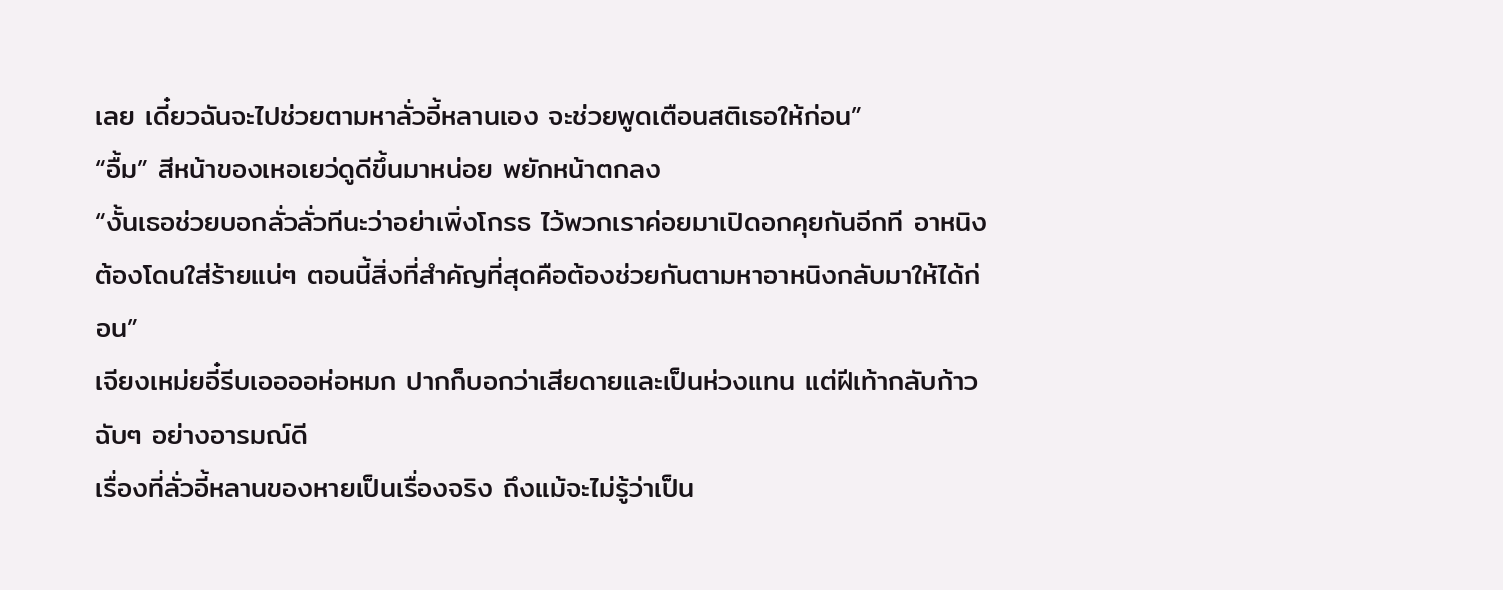เลย เดี๋ยวฉันจะไปช่วยตามหาลั่วอี้หลานเอง จะช่วยพูดเตือนสติเธอให้ก่อน”
“อื้ม” สีหน้าของเหอเยว่ดูดีขึ้นมาหน่อย พยักหน้าตกลง
“งั้นเธอช่วยบอกลั่วลั่วทีนะว่าอย่าเพิ่งโกรธ ไว้พวกเราค่อยมาเปิดอกคุยกันอีกที อาหนิงต้องโดนใส่ร้ายแน่ๆ ตอนนี้สิ่งที่สำคัญที่สุดคือต้องช่วยกันตามหาอาหนิงกลับมาให้ได้ก่อน”
เจียงเหม่ยอี๋รีบเออออห่อหมก ปากก็บอกว่าเสียดายและเป็นห่วงแทน แต่ฝีเท้ากลับก้าวฉับๆ อย่างอารมณ์ดี
เรื่องที่ลั่วอี้หลานของหายเป็นเรื่องจริง ถึงแม้จะไม่รู้ว่าเป็น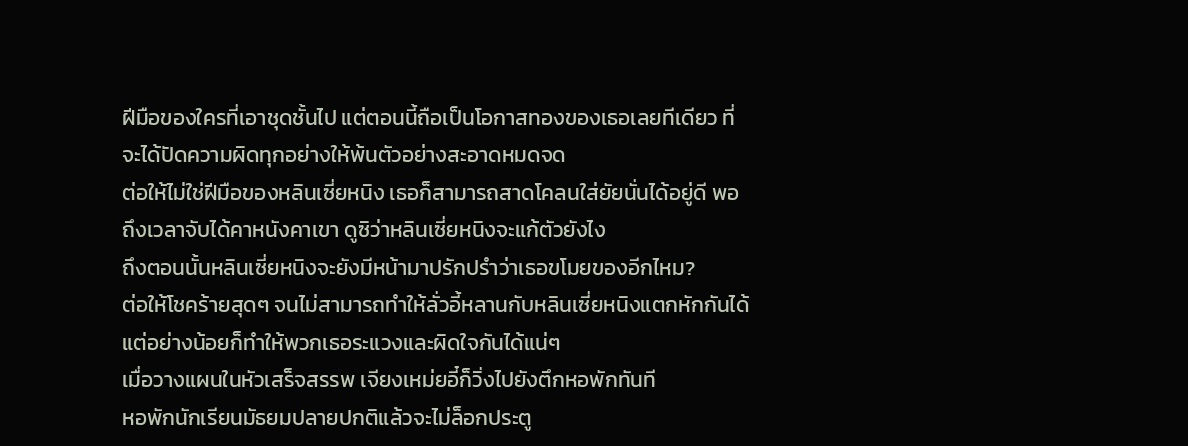ฝีมือของใครที่เอาชุดชั้นไป แต่ตอนนี้ถือเป็นโอกาสทองของเธอเลยทีเดียว ที่จะได้ปัดความผิดทุกอย่างให้พ้นตัวอย่างสะอาดหมดจด
ต่อให้ไม่ใช่ฝีมือของหลินเซี่ยหนิง เธอก็สามารถสาดโคลนใส่ยัยนั่นได้อยู่ดี พอถึงเวลาจับได้คาหนังคาเขา ดูซิว่าหลินเซี่ยหนิงจะแก้ตัวยังไง
ถึงตอนนั้นหลินเซี่ยหนิงจะยังมีหน้ามาปรักปรำว่าเธอขโมยของอีกไหม?
ต่อให้โชคร้ายสุดๆ จนไม่สามารถทำให้ลั่วอี้หลานกับหลินเซี่ยหนิงแตกหักกันได้ แต่อย่างน้อยก็ทำให้พวกเธอระแวงและผิดใจกันได้แน่ๆ
เมื่อวางแผนในหัวเสร็จสรรพ เจียงเหม่ยอี๋ก็วิ่งไปยังตึกหอพักทันที
หอพักนักเรียนมัธยมปลายปกติแล้วจะไม่ล็อกประตู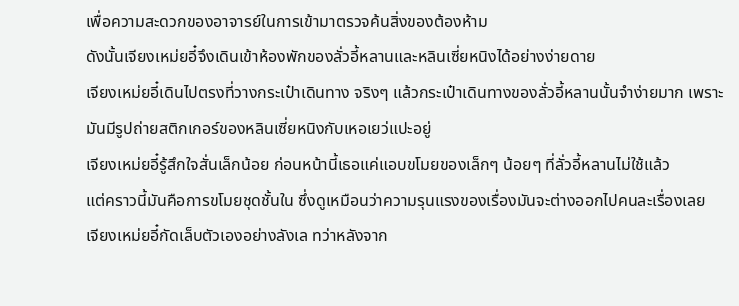เพื่อความสะดวกของอาจารย์ในการเข้ามาตรวจค้นสิ่งของต้องห้าม
ดังนั้นเจียงเหม่ยอี๋จึงเดินเข้าห้องพักของลั่วอี้หลานและหลินเซี่ยหนิงได้อย่างง่ายดาย
เจียงเหม่ยอี๋เดินไปตรงที่วางกระเป๋าเดินทาง จริงๆ แล้วกระเป๋าเดินทางของลั่วอี้หลานนั้นจำง่ายมาก เพราะมันมีรูปถ่ายสติกเกอร์ของหลินเซี่ยหนิงกับเหอเยว่แปะอยู่
เจียงเหม่ยอี๋รู้สึกใจสั่นเล็กน้อย ก่อนหน้านี้เธอแค่แอบขโมยของเล็กๆ น้อยๆ ที่ลั่วอี้หลานไม่ใช้แล้ว
แต่คราวนี้มันคือการขโมยชุดชั้นใน ซึ่งดูเหมือนว่าความรุนแรงของเรื่องมันจะต่างออกไปคนละเรื่องเลย
เจียงเหม่ยอี๋กัดเล็บตัวเองอย่างลังเล ทว่าหลังจาก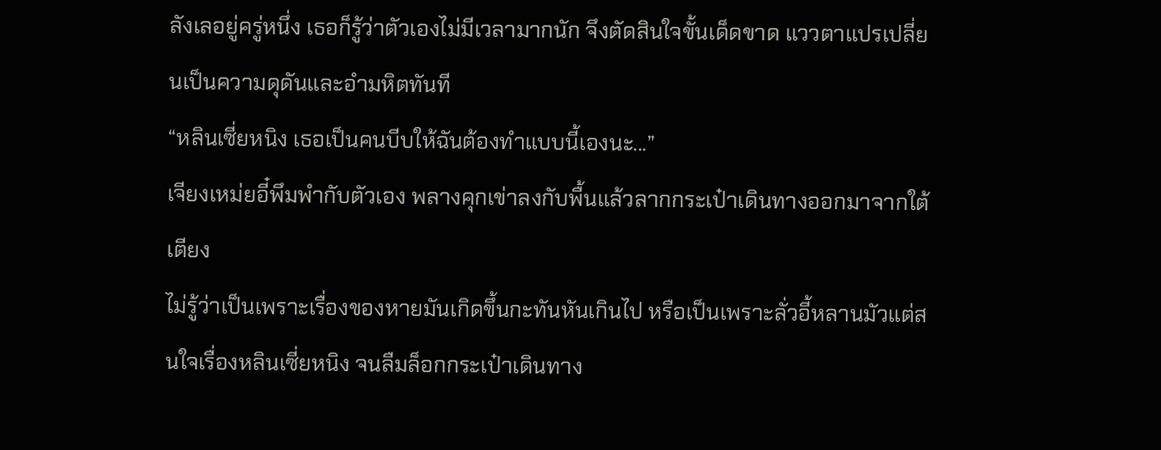ลังเลอยู่ครู่หนึ่ง เธอก็รู้ว่าตัวเองไม่มีเวลามากนัก จึงตัดสินใจขั้นเด็ดขาด แววตาแปรเปลี่ยนเป็นความดุดันและอำมหิตทันที
“หลินเซี่ยหนิง เธอเป็นคนบีบให้ฉันต้องทำแบบนี้เองนะ...”
เจียงเหม่ยอี๋พึมพำกับตัวเอง พลางคุกเข่าลงกับพื้นแล้วลากกระเป๋าเดินทางออกมาจากใต้เตียง
ไม่รู้ว่าเป็นเพราะเรื่องของหายมันเกิดขึ้นกะทันหันเกินไป หรือเป็นเพราะลั่วอี้หลานมัวแต่สนใจเรื่องหลินเซี่ยหนิง จนลืมล็อกกระเป๋าเดินทาง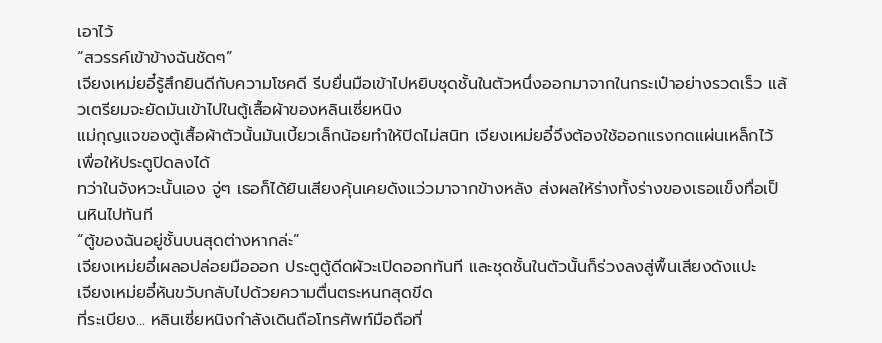เอาไว้
“สวรรค์เข้าข้างฉันชัดๆ”
เจียงเหม่ยอี๋รู้สึกยินดีกับความโชคดี รีบยื่นมือเข้าไปหยิบชุดชั้นในตัวหนึ่งออกมาจากในกระเป๋าอย่างรวดเร็ว แล้วเตรียมจะยัดมันเข้าไปในตู้เสื้อผ้าของหลินเซี่ยหนิง
แม่กุญแจของตู้เสื้อผ้าตัวนั้นมันเบี้ยวเล็กน้อยทำให้ปิดไม่สนิท เจียงเหม่ยอี๋จึงต้องใช้ออกแรงกดแผ่นเหล็กไว้เพื่อให้ประตูปิดลงได้
ทว่าในจังหวะนั้นเอง จู่ๆ เธอก็ได้ยินเสียงคุ้นเคยดังแว่วมาจากข้างหลัง ส่งผลให้ร่างทั้งร่างของเธอแข็งทื่อเป็นหินไปทันที
“ตู้ของฉันอยู่ชั้นบนสุดต่างหากล่ะ”
เจียงเหม่ยอี๋เผลอปล่อยมือออก ประตูตู้ดีดผัวะเปิดออกทันที และชุดชั้นในตัวนั้นก็ร่วงลงสู่พื้นเสียงดังแปะ
เจียงเหม่ยอี๋หันขวับกลับไปด้วยความตื่นตระหนกสุดขีด
ที่ระเบียง... หลินเซี่ยหนิงกำลังเดินถือโทรศัพท์มือถือที่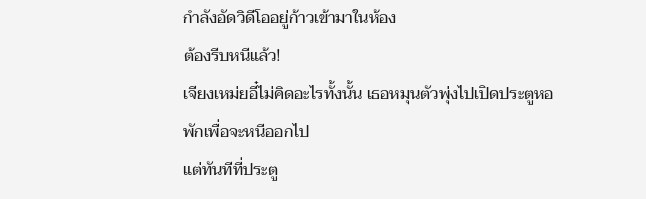กำลังอัดวิดีโออยู่ก้าวเข้ามาในห้อง
ต้องรีบหนีแล้ว!
เจียงเหม่ยอี๋ไม่คิดอะไรทั้งนั้น เธอหมุนตัวพุ่งไปเปิดประตูหอพักเพื่อจะหนีออกไป
แต่ทันทีที่ประตู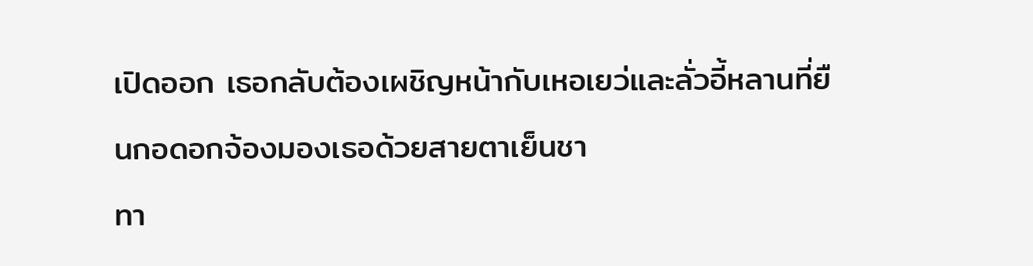เปิดออก เธอกลับต้องเผชิญหน้ากับเหอเยว่และลั่วอี้หลานที่ยืนกอดอกจ้องมองเธอด้วยสายตาเย็นชา
ทา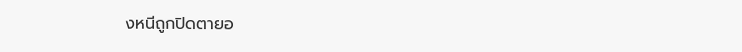งหนีถูกปิดตายอ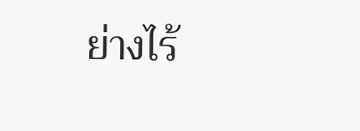ย่างไร้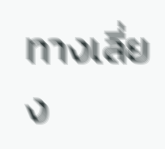ทางเลี่ยง